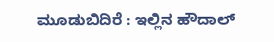ಮೂಡುಬಿದಿರೆ : ಇಲ್ಲಿನ ಹೌದಾಲ್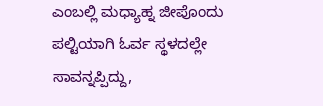ಎಂಬಲ್ಲಿ ಮಧ್ಯಾಹ್ನ ಜೀಪೊಂದು ಪಲ್ಟಿಯಾಗಿ ಓರ್ವ ಸ್ಥಳದಲ್ಲೇ ಸಾವನ್ನಪ್ಪಿದ್ದು,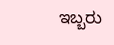ಇಬ್ಬರು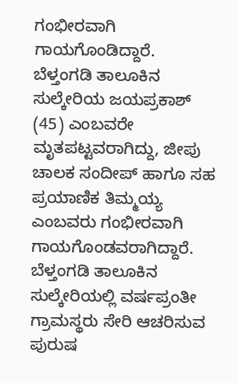ಗಂಭೀರವಾಗಿ ಗಾಯಗೊಂಡಿದ್ದಾರೆ.
ಬೆಳ್ತಂಗಡಿ ತಾಲೂಕಿನ ಸುಲ್ಕೇರಿಯ ಜಯಪ್ರಕಾಶ್ (45) ಎಂಬವರೇ ಮೃತಪಟ್ಟವರಾಗಿದ್ದು, ಜೀಪು ಚಾಲಕ ಸಂದೀಪ್ ಹಾಗೂ ಸಹ ಪ್ರಯಾಣಿಕ ತಿಮ್ಮಯ್ಯ ಎಂಬವರು ಗಂಭೀರವಾಗಿ ಗಾಯಗೊಂಡವರಾಗಿದ್ದಾರೆ.
ಬೆಳ್ತಂಗಡಿ ತಾಲೂಕಿನ ಸುಲ್ಕೇರಿಯಲ್ಲಿ ವರ್ಷಪ್ರಂತೀ ಗ್ರಾಮಸ್ಥರು ಸೇರಿ ಆಚರಿಸುವ ಪುರುಷ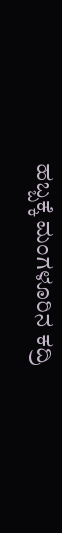ಹಬ್ಬಕ್ಕೆ ಮಂಗಳೂರಿನ ಕದ್ರಿ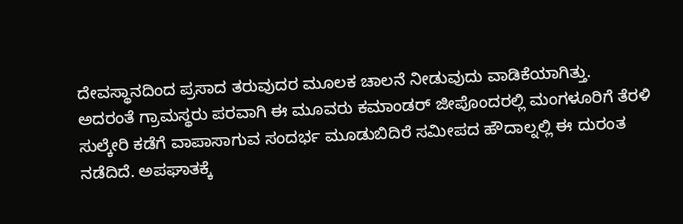ದೇವಸ್ಥಾನದಿಂದ ಪ್ರಸಾದ ತರುವುದರ ಮೂಲಕ ಚಾಲನೆ ನೀಡುವುದು ವಾಡಿಕೆಯಾಗಿತ್ತು. ಅದರಂತೆ ಗ್ರಾಮಸ್ಥರು ಪರವಾಗಿ ಈ ಮೂವರು ಕಮಾಂಡರ್ ಜೀಪೊಂದರಲ್ಲಿ ಮಂಗಳೂರಿಗೆ ತೆರಳಿ ಸುಲ್ಕೇರಿ ಕಡೆಗೆ ವಾಪಾಸಾಗುವ ಸಂದರ್ಭ ಮೂಡುಬಿದಿರೆ ಸಮೀಪದ ಹೌದಾಲ್ನಲ್ಲಿ ಈ ದುರಂತ ನಡೆದಿದೆ. ಅಪಘಾತಕ್ಕೆ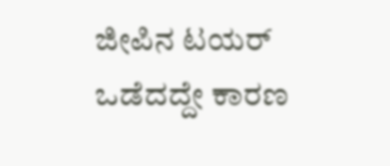ಜೀಪಿನ ಟಯರ್ ಒಡೆದದ್ದೇ ಕಾರಣ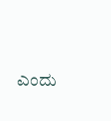ಎಂದು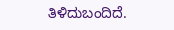ತಿಳಿದುಬಂದಿದೆ.